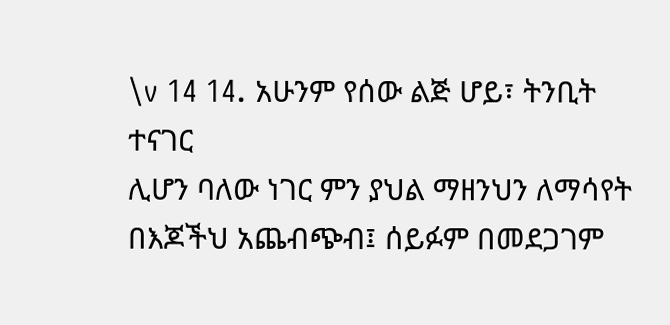\v 14 14. አሁንም የሰው ልጅ ሆይ፣ ትንቢት ተናገር
ሊሆን ባለው ነገር ምን ያህል ማዘንህን ለማሳየት
በእጆችህ አጨብጭብ፤ ሰይፉም በመደጋገም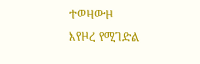ተወዛውዞ
እየዞረ የሚገድል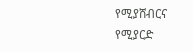የሚያሸብርና
የሚያርድ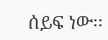ሰይፍ ነው፡፡